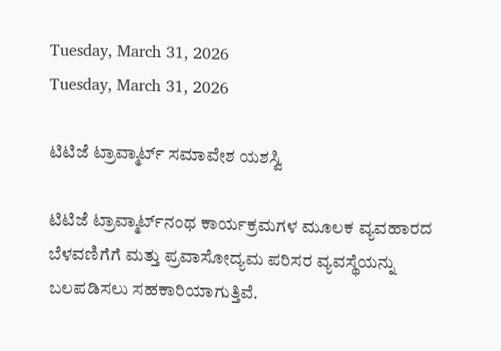Tuesday, March 31, 2026
Tuesday, March 31, 2026

ಟಿಟಿಜೆ ಟ್ರಾವ್ಮಾರ್ಟ್ ಸಮಾವೇಶ ಯಶಸ್ವಿ

ಟಿಟಿಜೆ ಟ್ರಾವ್ಮಾರ್ಟ್‌ನಂಥ ಕಾರ್ಯಕ್ರಮಗಳ ಮೂಲಕ ವ್ಯವಹಾರದ ಬೆಳವಣಿಗೆಗೆ ಮತ್ತು ಪ್ರವಾಸೋದ್ಯಮ ಪರಿಸರ ವ್ಯವಸ್ಥೆಯನ್ನು ಬಲಪಡಿಸಲು ಸಹಕಾರಿಯಾಗುತ್ತಿವೆ.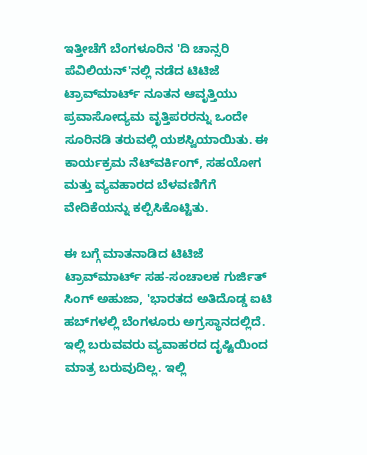ಇತ್ತೀಚೆಗೆ ಬೆಂಗಳೂರಿನ 'ದಿ ಚಾನ್ಸರಿ ಪೆವಿಲಿಯನ್'ನಲ್ಲಿ ನಡೆದ ಟಿಟಿಜೆ ಟ್ರಾವ್‌ಮಾರ್ಟ್‌ ನೂತನ ಆವೃತ್ತಿಯು ಪ್ರವಾಸೋದ್ಯಮ ವೃತ್ತಿಪರರನ್ನು ಒಂದೇ ಸೂರಿನಡಿ ತರುವಲ್ಲಿ ಯಶಸ್ವಿಯಾಯಿತು. ಈ ಕಾರ್ಯಕ್ರಮ ನೆಟ್‌ವರ್ಕಿಂಗ್, ಸಹಯೋಗ ಮತ್ತು ವ್ಯವಹಾರದ ಬೆಳವಣಿಗೆಗೆ ವೇದಿಕೆಯನ್ನು ಕಲ್ಪಿಸಿಕೊಟ್ಟಿತು.

ಈ ಬಗ್ಗೆ ಮಾತನಾಡಿದ ಟಿಟಿಜೆ ಟ್ರಾವ್‌ಮಾರ್ಟ್‌ ಸಹ-ಸಂಚಾಲಕ ಗುರ್ಜಿತ್ ಸಿಂಗ್ ಅಹುಜಾ, 'ಭಾರತದ ಅತಿದೊಡ್ಡ ಐಟಿ ಹಬ್‌ಗಳಲ್ಲಿ ಬೆಂಗಳೂರು ಅಗ್ರಸ್ಥಾನದಲ್ಲಿದೆ. ಇಲ್ಲಿ ಬರುವವರು ವ್ಯವಾಹರದ ದೃಷ್ಟಿಯಿಂದ ಮಾತ್ರ ಬರುವುದಿಲ್ಲ. ಇಲ್ಲಿ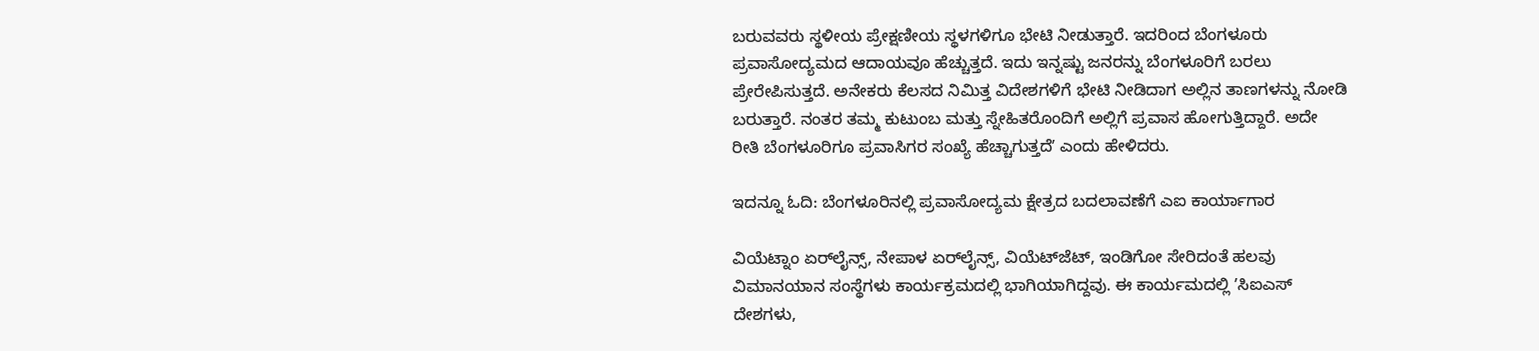ಬರುವವರು ಸ್ಥಳೀಯ ಪ್ರೇಕ್ಷಣೀಯ ಸ್ಥಳಗಳಿಗೂ ಭೇಟಿ ನೀಡುತ್ತಾರೆ. ಇದರಿಂದ ಬೆಂಗಳೂರು ಪ್ರವಾಸೋದ್ಯಮದ ಆದಾಯವೂ ಹೆಚ್ಚುತ್ತದೆ. ಇದು ಇನ್ನಷ್ಟು ಜನರನ್ನು ಬೆಂಗಳೂರಿಗೆ ಬರಲು ಪ್ರೇರೇಪಿಸುತ್ತದೆ. ಅನೇಕರು ಕೆಲಸದ ನಿಮಿತ್ತ ವಿದೇಶಗಳಿಗೆ ಭೇಟಿ ನೀಡಿದಾಗ ಅಲ್ಲಿನ ತಾಣಗಳನ್ನು ನೋಡಿ ಬರುತ್ತಾರೆ. ನಂತರ ತಮ್ಮ ಕುಟುಂಬ ಮತ್ತು ಸ್ನೇಹಿತರೊಂದಿಗೆ ಅಲ್ಲಿಗೆ ಪ್ರವಾಸ ಹೋಗುತ್ತಿದ್ದಾರೆ. ಅದೇ ರೀತಿ ಬೆಂಗಳೂರಿಗೂ ಪ್ರವಾಸಿಗರ ಸಂಖ್ಯೆ ಹೆಚ್ಚಾಗುತ್ತದೆʼ ಎಂದು ಹೇಳಿದರು.

ಇದನ್ನೂ ಓದಿ: ಬೆಂಗಳೂರಿನಲ್ಲಿ ಪ್ರವಾಸೋದ್ಯಮ ಕ್ಷೇತ್ರದ ಬದಲಾವಣೆಗೆ ಎಐ ಕಾರ್ಯಾಗಾರ

ವಿಯೆಟ್ನಾಂ ಏರ್‌ಲೈನ್ಸ್, ನೇಪಾಳ ಏರ್‌ಲೈನ್ಸ್, ವಿಯೆಟ್‌ಜೆಟ್, ಇಂಡಿಗೋ ಸೇರಿದಂತೆ ಹಲವು ವಿಮಾನಯಾನ ಸಂಸ್ಥೆಗಳು ಕಾರ್ಯಕ್ರಮದಲ್ಲಿ ಭಾಗಿಯಾಗಿದ್ದವು. ಈ ಕಾರ್ಯಮದಲ್ಲಿ ʼಸಿಐಎಸ್ ದೇಶಗಳು,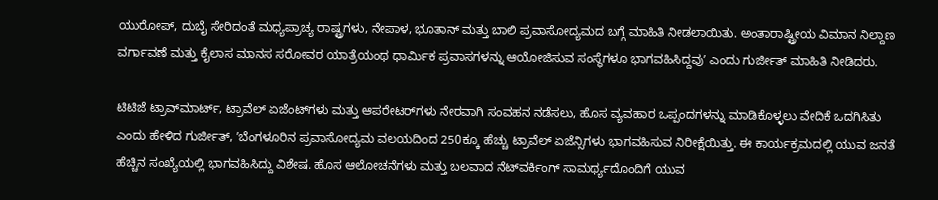ಯುರೋಪ್, ದುಬೈ ಸೇರಿದಂತೆ ಮಧ್ಯಪ್ರಾಚ್ಯ ರಾಷ್ಟ್ರಗಳು, ನೇಪಾಳ, ಭೂತಾನ್ ಮತ್ತು ಬಾಲಿ ಪ್ರವಾಸೋದ್ಯಮದ ಬಗ್ಗೆ ಮಾಹಿತಿ ನೀಡಲಾಯಿತು. ಅಂತಾರಾಷ್ಟ್ರೀಯ ವಿಮಾನ ನಿಲ್ದಾಣ ವರ್ಗಾವಣೆ ಮತ್ತು ಕೈಲಾಸ ಮಾನಸ ಸರೋವರ ಯಾತ್ರೆಯಂಥ ಧಾರ್ಮಿಕ ಪ್ರವಾಸಗಳನ್ನು ಆಯೋಜಿಸುವ ಸಂಸ್ಥೆಗಳೂ ಭಾಗವಹಿಸಿದ್ದವುʼ ಎಂದು ಗುರ್ಜೀತ್ ಮಾಹಿತಿ ನೀಡಿದರು.

ಟಿಟಿಜೆ ಟ್ರಾವ್‌ಮಾರ್ಟ್‌, ಟ್ರಾವೆಲ್ ಏಜೆಂಟ್‌ಗಳು ಮತ್ತು ಆಪರೇಟರ್‌ಗಳು ನೇರವಾಗಿ ಸಂವಹನ ನಡೆಸಲು, ಹೊಸ ವ್ಯವಹಾರ ಒಪ್ಪಂದಗಳನ್ನು ಮಾಡಿಕೊಳ್ಳಲು ವೇದಿಕೆ ಒದಗಿಸಿತು ಎಂದು ಹೇಳಿದ ಗುರ್ಜೀತ್‌, ʼಬೆಂಗಳೂರಿನ ಪ್ರವಾಸೋದ್ಯಮ ವಲಯದಿಂದ 250ಕ್ಕೂ ಹೆಚ್ಚು ಟ್ರಾವೆಲ್ ಏಜೆನ್ಸಿಗಳು ಭಾಗವಹಿಸುವ ನಿರೀಕ್ಷೆಯಿತ್ತು. ಈ ಕಾರ್ಯಕ್ರಮದಲ್ಲಿ ಯುವ ಜನತೆ ಹೆಚ್ಚಿನ ಸಂಖ್ಯೆಯಲ್ಲಿ ಭಾಗವಹಿಸಿದ್ದು ವಿಶೇಷ. ಹೊಸ ಆಲೋಚನೆಗಳು ಮತ್ತು ಬಲವಾದ ನೆಟ್‌ವರ್ಕಿಂಗ್ ಸಾಮರ್ಥ್ಯದೊಂದಿಗೆ ಯುವ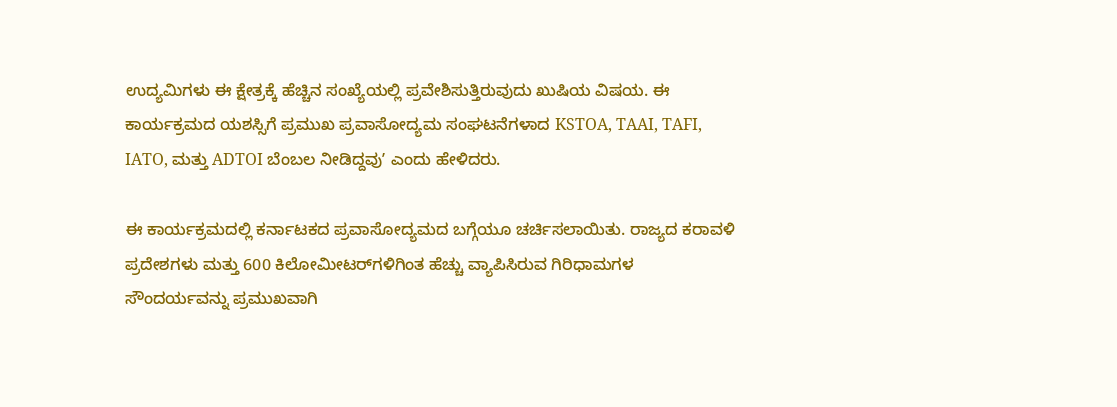ಉದ್ಯಮಿಗಳು ಈ ಕ್ಷೇತ್ರಕ್ಕೆ ಹೆಚ್ಚಿನ ಸಂಖ್ಯೆಯಲ್ಲಿ ಪ್ರವೇಶಿಸುತ್ತಿರುವುದು ಖುಷಿಯ ವಿಷಯ. ಈ ಕಾರ್ಯಕ್ರಮದ ಯಶಸ್ಸಿಗೆ ಪ್ರಮುಖ ಪ್ರವಾಸೋದ್ಯಮ ಸಂಘಟನೆಗಳಾದ KSTOA, TAAI, TAFI, IATO, ಮತ್ತು ADTOI ಬೆಂಬಲ ನೀಡಿದ್ದವುʼ ಎಂದು ಹೇಳಿದರು.

ಈ ಕಾರ್ಯಕ್ರಮದಲ್ಲಿ ಕರ್ನಾಟಕದ ಪ್ರವಾಸೋದ್ಯಮದ ಬಗ್ಗೆಯೂ ಚರ್ಚಿಸಲಾಯಿತು. ರಾಜ್ಯದ ಕರಾವಳಿ ಪ್ರದೇಶಗಳು ಮತ್ತು 600 ಕಿಲೋಮೀಟರ್‌ಗಳಿಗಿಂತ ಹೆಚ್ಚು ವ್ಯಾಪಿಸಿರುವ ಗಿರಿಧಾಮಗಳ ಸೌಂದರ್ಯವನ್ನು ಪ್ರಮುಖವಾಗಿ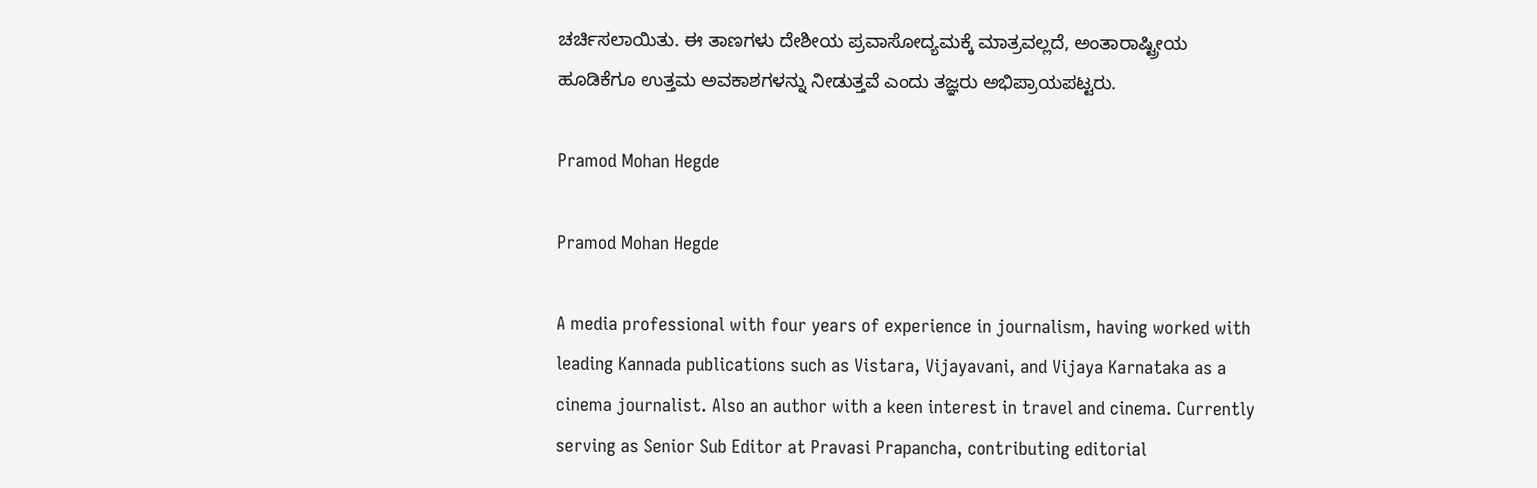ಚರ್ಚಿಸಲಾಯಿತು. ಈ ತಾಣಗಳು ದೇಶೀಯ ಪ್ರವಾಸೋದ್ಯಮಕ್ಕೆ ಮಾತ್ರವಲ್ಲದೆ, ಅಂತಾರಾಷ್ಟ್ರೀಯ ಹೂಡಿಕೆಗೂ ಉತ್ತಮ ಅವಕಾಶಗಳನ್ನು ನೀಡುತ್ತವೆ ಎಂದು ತಜ್ಞರು ಅಭಿಪ್ರಾಯಪಟ್ಟರು.

Pramod Mohan Hegde

Pramod Mohan Hegde

A media professional with four years of experience in journalism, having worked with leading Kannada publications such as Vistara, Vijayavani, and Vijaya Karnataka as a cinema journalist. Also an author with a keen interest in travel and cinema. Currently serving as Senior Sub Editor at Pravasi Prapancha, contributing editorial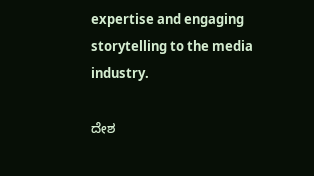expertise and engaging storytelling to the media industry.

ದೇಶ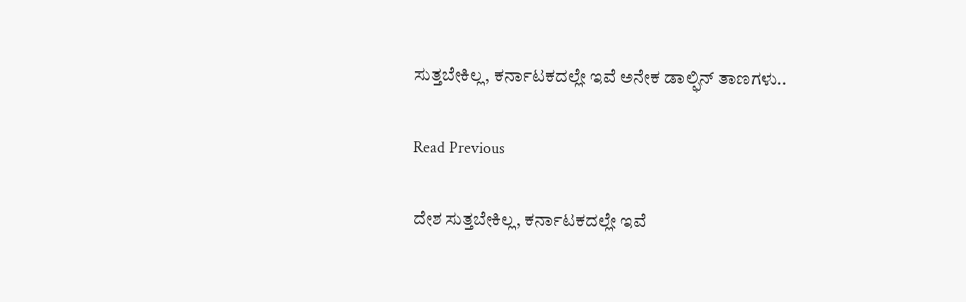ಸುತ್ತಬೇಕಿಲ್ಲ, ಕರ್ನಾಟಕದಲ್ಲೇ ಇವೆ ಅನೇಕ ಡಾಲ್ಫಿನ್‌ ತಾಣಗಳು..

Read Previous

ದೇಶ ಸುತ್ತಬೇಕಿಲ್ಲ, ಕರ್ನಾಟಕದಲ್ಲೇ ಇವೆ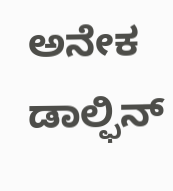ಅನೇಕ ಡಾಲ್ಫಿನ್‌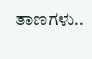ತಾಣಗಳು..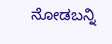ನೋಡಬನ್ನಿ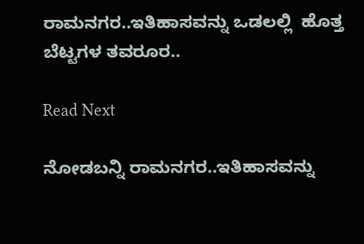ರಾಮನಗರ..ಇತಿಹಾಸವನ್ನು ಒಡಲಲ್ಲಿ  ಹೊತ್ತ ಬೆಟ್ಟಗಳ ತವರೂರ..

Read Next

ನೋಡಬನ್ನಿ ರಾಮನಗರ..ಇತಿಹಾಸವನ್ನು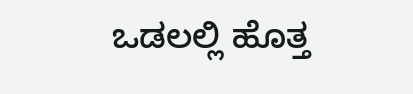ಒಡಲಲ್ಲಿ ಹೊತ್ತ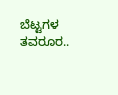ಬೆಟ್ಟಗಳ ತವರೂರ..